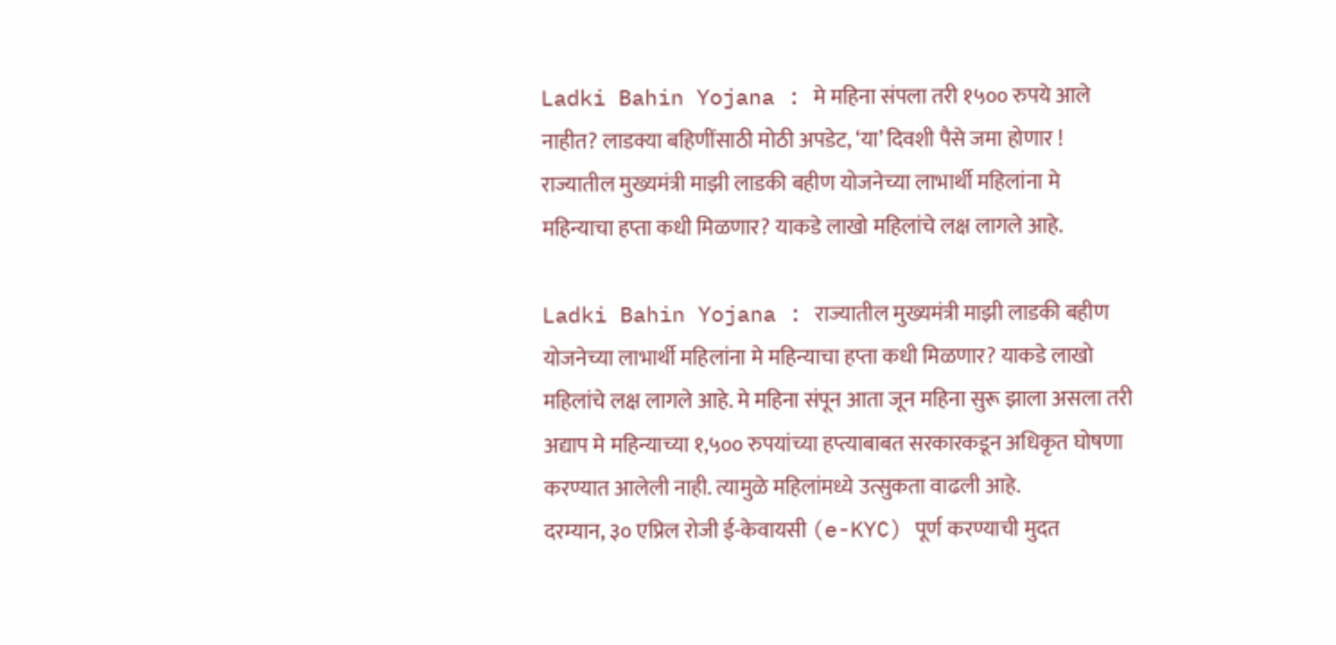Ladki Bahin Yojana : मे महिना संपला तरी १५०० रुपये आले नाहीत? लाडक्या बहिणींसाठी मोठी अपडेट, ‘या’ दिवशी पैसे जमा होणार !
राज्यातील मुख्यमंत्री माझी लाडकी बहीण योजनेच्या लाभार्थी महिलांना मे महिन्याचा हप्ता कधी मिळणार? याकडे लाखो महिलांचे लक्ष लागले आहे.

Ladki Bahin Yojana : राज्यातील मुख्यमंत्री माझी लाडकी बहीण योजनेच्या लाभार्थी महिलांना मे महिन्याचा हप्ता कधी मिळणार? याकडे लाखो महिलांचे लक्ष लागले आहे. मे महिना संपून आता जून महिना सुरू झाला असला तरी अद्याप मे महिन्याच्या १,५०० रुपयांच्या हप्त्याबाबत सरकारकडून अधिकृत घोषणा करण्यात आलेली नाही. त्यामुळे महिलांमध्ये उत्सुकता वाढली आहे.
दरम्यान, ३० एप्रिल रोजी ई-केवायसी (e-KYC) पूर्ण करण्याची मुदत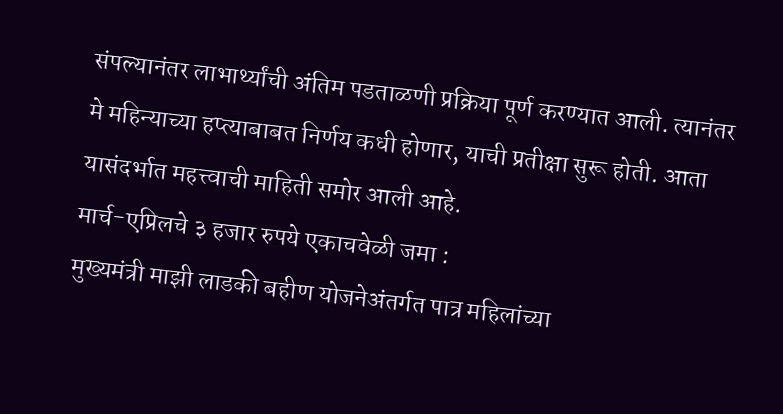संपल्यानंतर लाभार्थ्यांची अंतिम पडताळणी प्रक्रिया पूर्ण करण्यात आली. त्यानंतर मे महिन्याच्या हप्त्याबाबत निर्णय कधी होणार, याची प्रतीक्षा सुरू होती. आता यासंदर्भात महत्त्वाची माहिती समोर आली आहे.
मार्च-एप्रिलचे ३ हजार रुपये एकाचवेळी जमा :
मुख्यमंत्री माझी लाडकी बहीण योजनेअंतर्गत पात्र महिलांच्या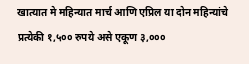खात्यात मे महिन्यात मार्च आणि एप्रिल या दोन महिन्यांचे प्रत्येकी १,५०० रुपये असे एकूण ३,०००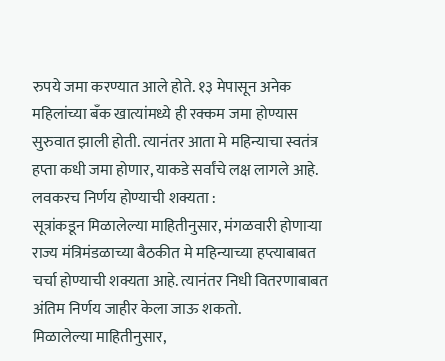रुपये जमा करण्यात आले होते. १३ मेपासून अनेक महिलांच्या बँक खात्यांमध्ये ही रक्कम जमा होण्यास सुरुवात झाली होती. त्यानंतर आता मे महिन्याचा स्वतंत्र हप्ता कधी जमा होणार, याकडे सर्वांचे लक्ष लागले आहे.
लवकरच निर्णय होण्याची शक्यता :
सूत्रांकडून मिळालेल्या माहितीनुसार, मंगळवारी होणाऱ्या राज्य मंत्रिमंडळाच्या बैठकीत मे महिन्याच्या हप्त्याबाबत चर्चा होण्याची शक्यता आहे. त्यानंतर निधी वितरणाबाबत अंतिम निर्णय जाहीर केला जाऊ शकतो.
मिळालेल्या माहितीनुसार,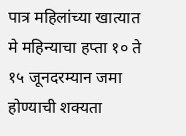पात्र महिलांच्या खात्यात मे महिन्याचा हप्ता १० ते १५ जूनदरम्यान जमा होण्याची शक्यता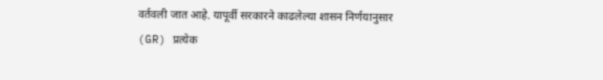वर्तवली जात आहे. यापूर्वी सरकारने काढलेल्या शासन निर्णयानुसार (GR) प्रत्येक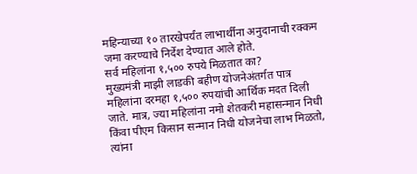महिन्याच्या १० तारखेपर्यंत लाभार्थींना अनुदानाची रक्कम जमा करण्याचे निर्देश देण्यात आले होते.
सर्व महिलांना १,५०० रुपये मिळतात का?
मुख्यमंत्री माझी लाडकी बहीण योजनेअंतर्गत पात्र महिलांना दरमहा १,५०० रुपयांची आर्थिक मदत दिली जाते. मात्र, ज्या महिलांना नमो शेतकरी महासन्मान निधी किंवा पीएम किसान सन्मान निधी योजनेचा लाभ मिळतो, त्यांना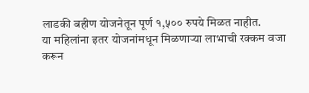लाडकी बहीण योजनेतून पूर्ण १,५०० रुपये मिळत नाहीत.
या महिलांना इतर योजनांमधून मिळणाऱ्या लाभाची रक्कम वजा करून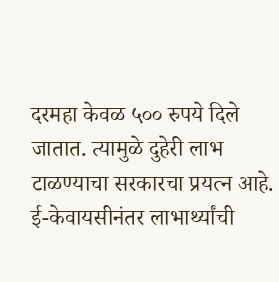दरमहा केवळ ५०० रुपये दिले जातात. त्यामुळे दुहेरी लाभ टाळण्याचा सरकारचा प्रयत्न आहे.
ई-केवायसीनंतर लाभार्थ्यांची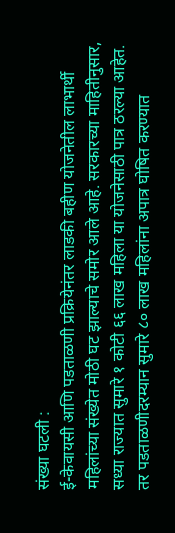संख्या घटली :
ई-केवायसी आणि पडताळणी प्रक्रियेनंतर लाडकी बहीण योजनेतील लाभार्थी महिलांच्या संख्येत मोठी घट झाल्याचे समोर आले आहे. सरकारच्या माहितीनुसार, सध्या राज्यात सुमारे १ कोटी ६६ लाख महिला या योजनेसाठी पात्र ठरल्या आहेत.
तर पडताळणीदरम्यान सुमारे ८० लाख महिलांना अपात्र घोषित करण्यात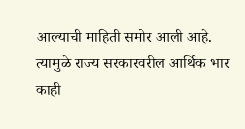आल्याची माहिती समोर आली आहे. त्यामुळे राज्य सरकारवरील आर्थिक भार काही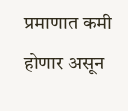प्रमाणात कमी होणार असून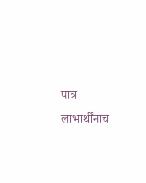पात्र लाभार्थींनाच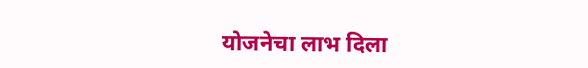योजनेचा लाभ दिला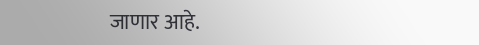जाणार आहे.